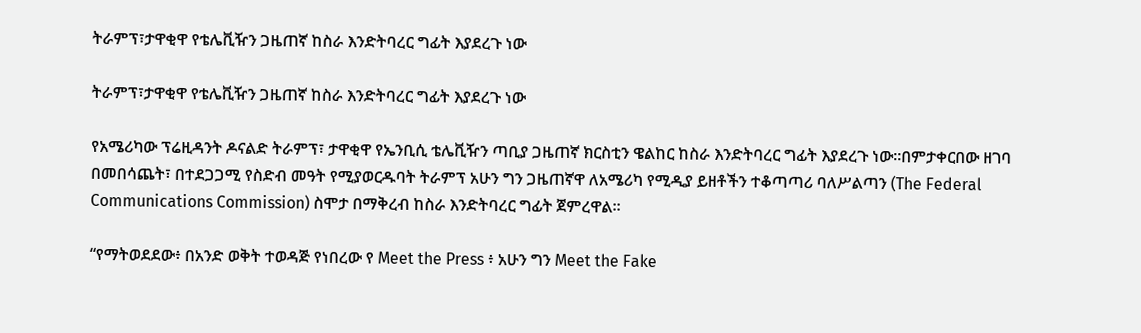ትራምፕ፣ታዋቂዋ የቴሌቪዥን ጋዜጠኛ ከስራ እንድትባረር ግፊት እያደረጉ ነው

ትራምፕ፣ታዋቂዋ የቴሌቪዥን ጋዜጠኛ ከስራ እንድትባረር ግፊት እያደረጉ ነው

የአሜሪካው ፕሬዚዳንት ዶናልድ ትራምፕ፣ ታዋቂዋ የኤንቢሲ ቴሌቪዥን ጣቢያ ጋዜጠኛ ክርስቲን ዌልከር ከስራ እንድትባረር ግፊት እያደረጉ ነው።በምታቀርበው ዘገባ በመበሳጨት፣ በተደጋጋሚ የስድብ መዓት የሚያወርዱባት ትራምፕ አሁን ግን ጋዜጠኛዋ ለአሜሪካ የሚዲያ ይዘቶችን ተቆጣጣሪ ባለሥልጣን (The Federal Communications Commission) ስሞታ በማቅረብ ከስራ እንድትባረር ግፊት ጀምረዋል።

“የማትወደደው፥ በአንድ ወቅት ተወዳጅ የነበረው የ Meet the Press ፥ አሁን ግን Meet the Fake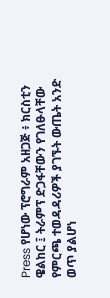Press የሆነው ፕሮግራም አዘጋጅ ፥ ክርስቲን ዌልከር ፤ ትራምፕ ድጋፋቸውን የገለፁላቸው የምርጫ ተወዳዳሪዎች ያገኙት ውጤት አንድ ወጥ ያልሆነ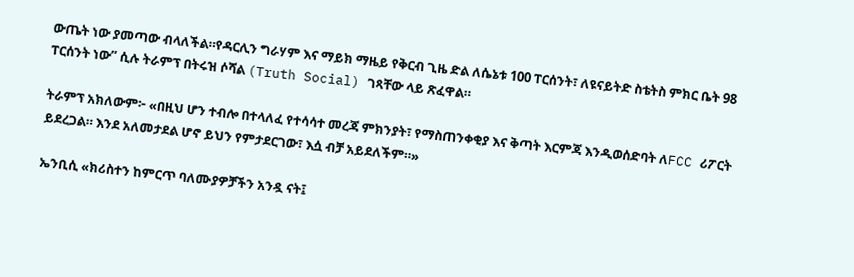ውጤት ነው ያመጣው ብላለችል።የዳርሊን ግራሃም እና ማይክ ማዜይ የቅርብ ጊዜ ድል ለሴኔቱ 100 ፐርሰንት፣ ለዩናይትድ ስቴትስ ምክር ቤት 98 ፐርሰንት ነው” ሲሉ ትራምፕ በትሩዝ ሶሻል (Truth Social) ገጻቸው ላይ ጽፈዋል።

ትራምፕ አክለውም፦ «በዚህ ሆን ተብሎ በተላለፈ የተሳሳተ መረጃ ምክንያት፣ የማስጠንቀቂያ እና ቅጣት እርምጃ እንዲወሰድባት ለFCC ሪፖርት ይደረጋል። እንደ አለመታደል ሆኖ ይህን የምታደርገው፣ እሷ ብቻ አይደለችም።»

ኤንቢሲ «ክሪስተን ከምርጥ ባለሙያዎቻችን አንዷ ናት፤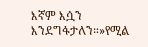እኛም እሷን እንደግፋታለን።»የሚል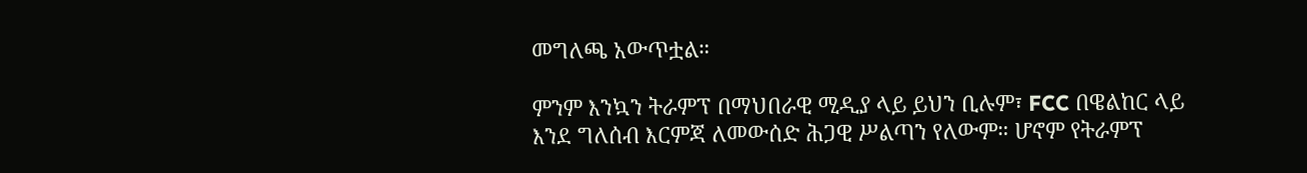መግለጫ አውጥቷል።

ምንም እንኳን ትራምፕ በማህበራዊ ሚዲያ ላይ ይህን ቢሉም፣ FCC በዌልከር ላይ እንደ ግለሰብ እርምጃ ለመውሰድ ሕጋዊ ሥልጣን የለውም። ሆኖም የትራምፕ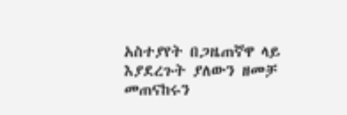አስተያየት በጋዜጠኛዋ ላይ እያደረጉት ያለውን ዘመቻ መጠናከሩን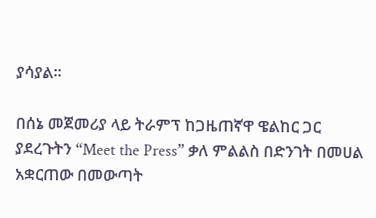ያሳያል።

በሰኔ መጀመሪያ ላይ ትራምፕ ከጋዜጠኛዋ ዌልከር ጋር ያደረጉትን “Meet the Press” ቃለ ምልልስ በድንገት በመሀል አቋርጠው በመውጣት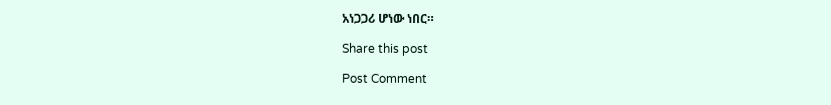አነጋጋሪ ሆነው ነበር።

Share this post

Post Comment